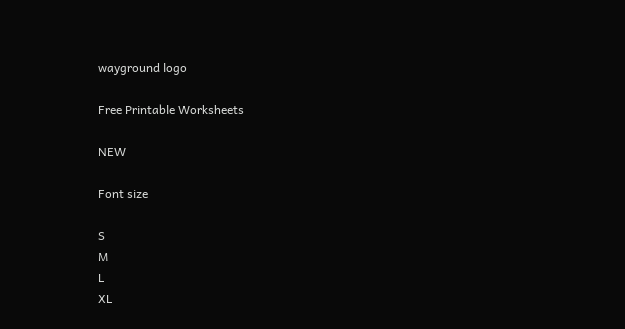wayground logo

Free Printable Worksheets

NEW

Font size

S
M
L
XL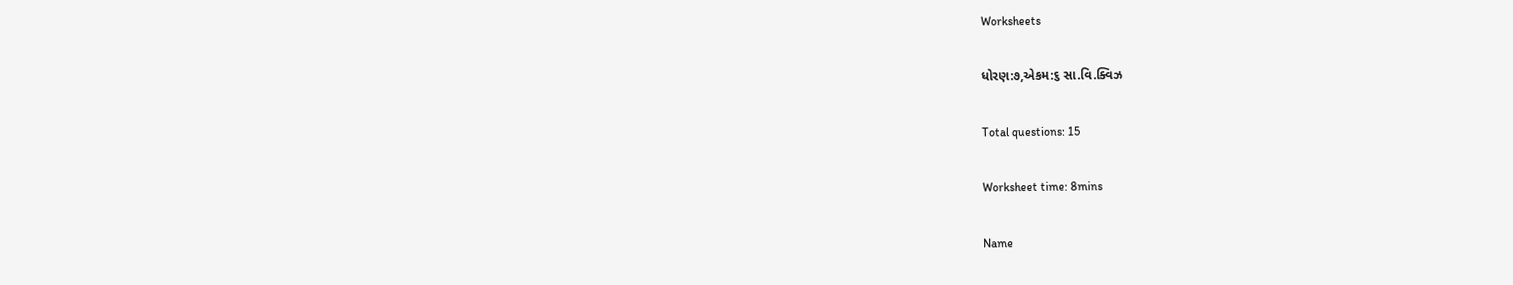Worksheets

ધોરણ:૭,એકમ:૬ સા.વિ.ક્વિઝ

Total questions: 15

Worksheet time: 8mins

Name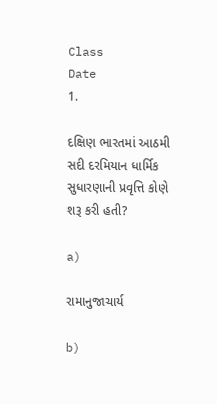Class
Date
1.

દક્ષિણ ભારતમાં આઠમી સદી દરમિયાન ધાર્મિક સુધારણાની પ્રવૃત્તિ કોણે શરૂ કરી હતી?

a)

રામાનુજાચાર્ય

b)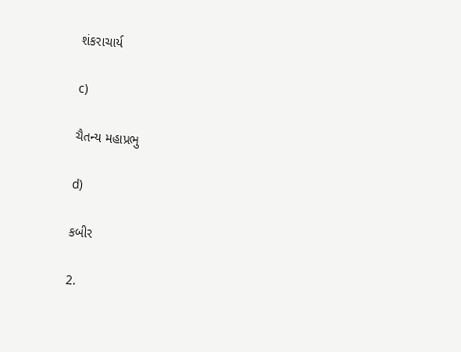શંકરાચાર્ય

c)

ચૈતન્ય મહાપ્રભુ

d)

કબીર

2.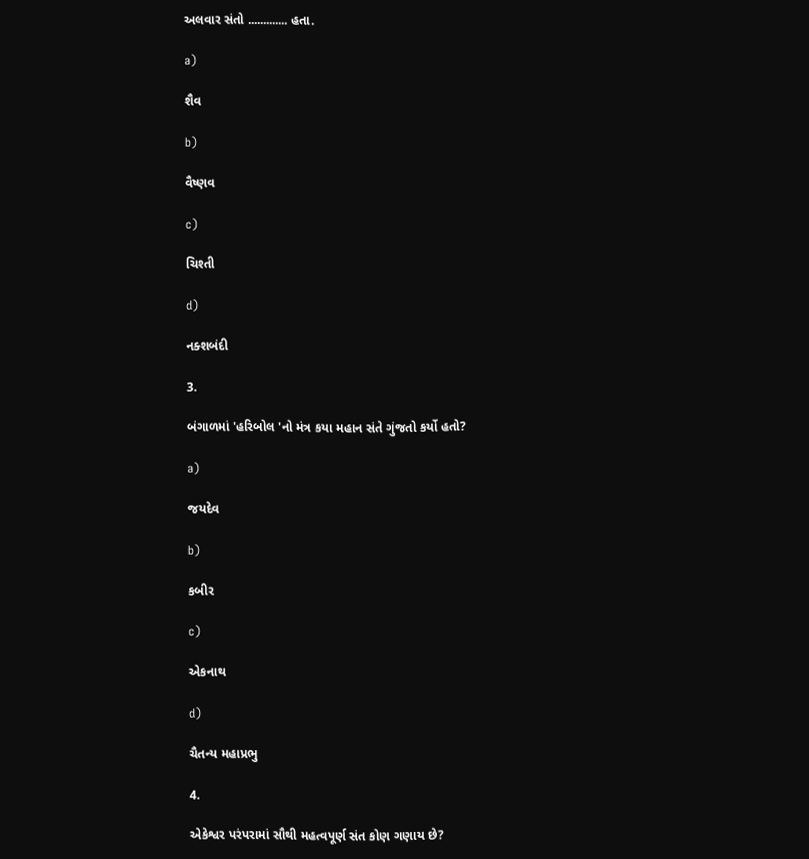અલવાર સંતો ............. હતા.

a)

શૈવ

b)

વૈષ્ણવ

c)

ચિશ્તી

d)

નક્શબંદી

3.

બંગાળમાં 'હરિબોલ 'નો મંત્ર કયા મહાન સંતે ગુંજતો કર્યો હતો?

a)

જયદેવ

b)

કબીર

c)

એકનાથ

d)

ચૈતન્ય મહાપ્રભુ

4.

એકેશ્વર પરંપરામાં સૌથી મહત્વપૂર્ણ સંત કોણ ગણાય છે?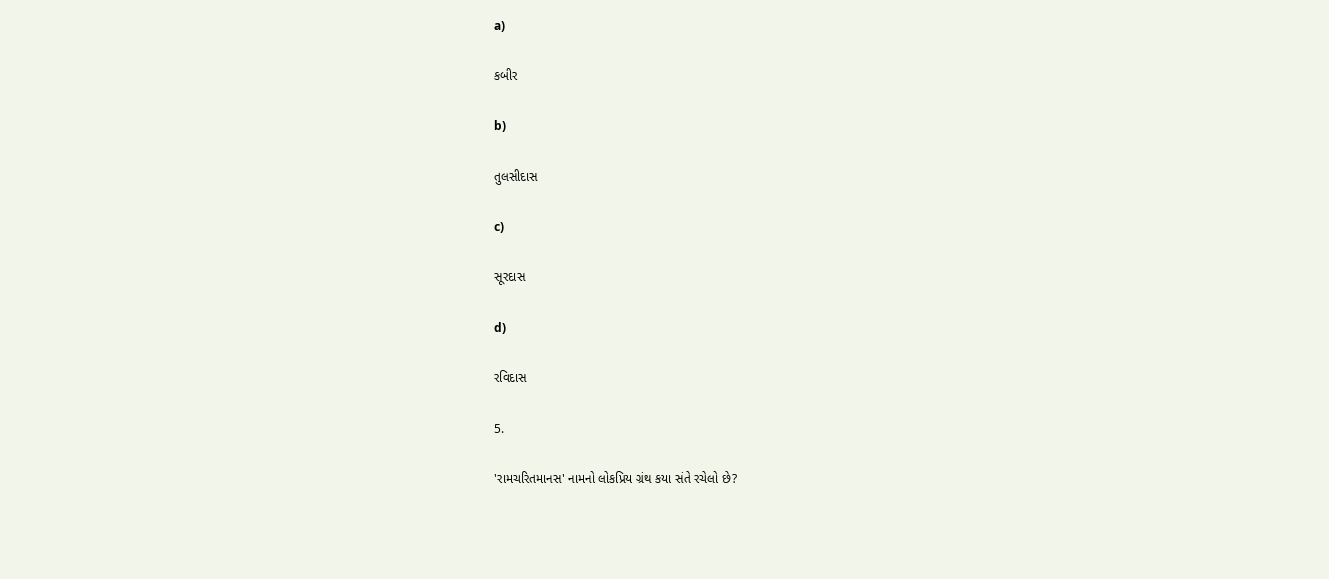a)

કબીર

b)

તુલસીદાસ

c)

સૂરદાસ

d)

રવિદાસ

5.

'રામચરિતમાનસ' નામનો લોકપ્રિય ગ્રંથ કયા સંતે રચેલો છે?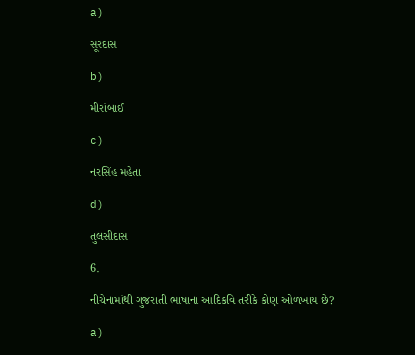a)

સૂરદાસ

b)

મીરાંબાઈ

c)

નરસિંહ મહેતા

d)

તુલસીદાસ

6.

નીચેનામાંથી ગુજરાતી ભાષાના આદિકવિ તરીકે કોણ ઓળખાય છે?

a)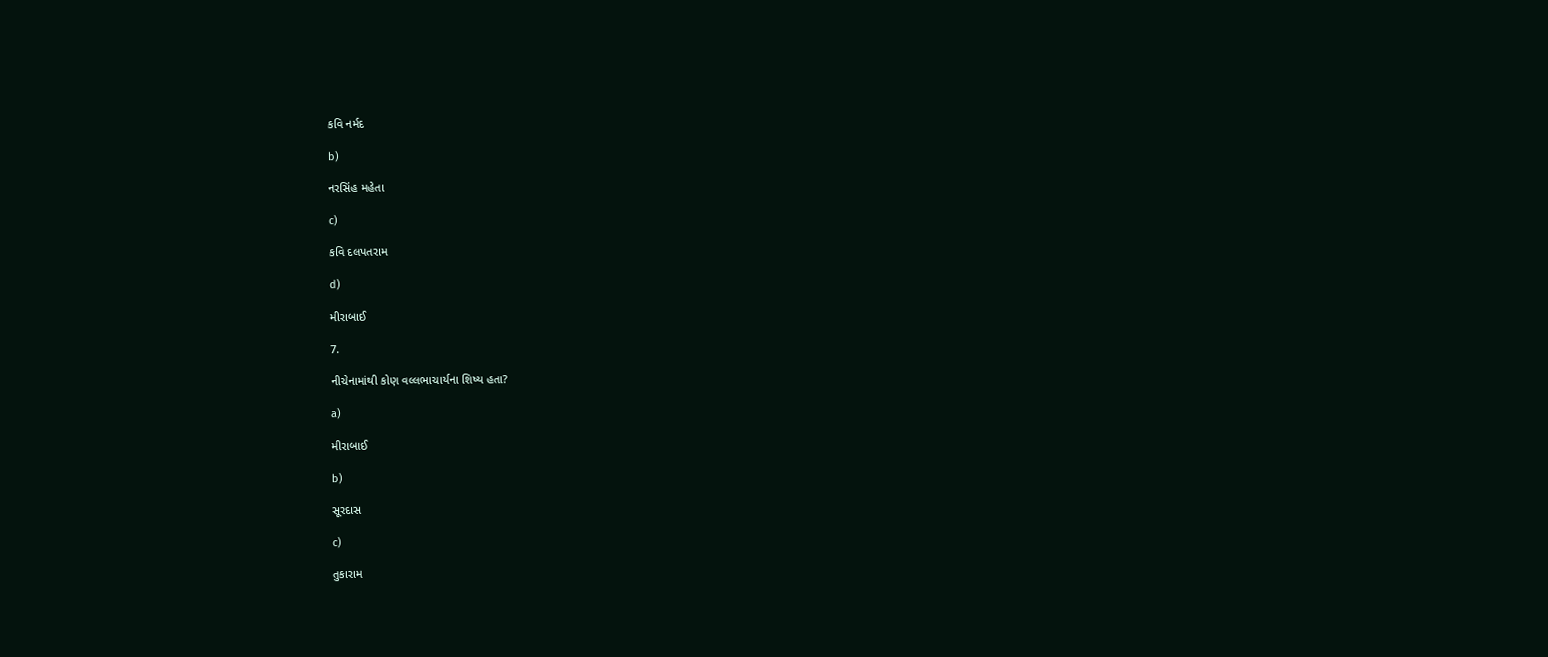કવિ નર્મદ

b)

નરસિંહ મહેતા

c)

કવિ દલપતરામ

d)

મીરાબાઈ

7.

નીચેનામાંથી કોણ વલ્લભાચાર્યના શિષ્ય હતા?

a)

મીરાબાઈ

b)

સૂરદાસ

c)

તુકારામ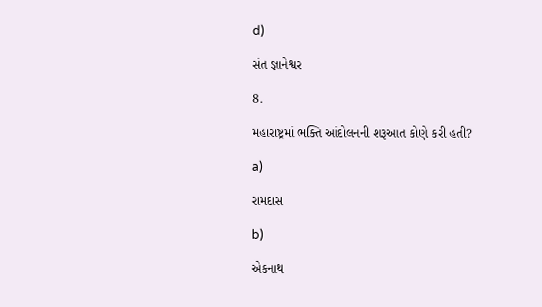d)

સંત જ્ઞાનેશ્વર

8.

મહારાષ્ટ્રમાં ભક્તિ આંદોલનની શરૂઆત કોણે કરી હતી?

a)

રામદાસ

b)

એકનાથ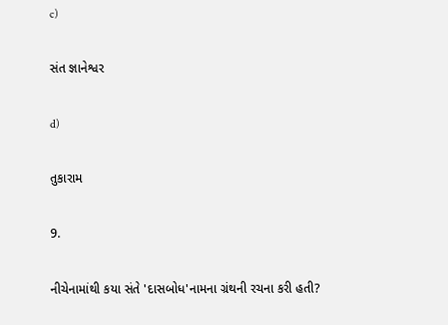c)

સંત જ્ઞાનેશ્વર

d)

તુકારામ

9.

નીચેનામાંથી કયા સંતે 'દાસબોધ'નામના ગ્રંથની રચના કરી હતી?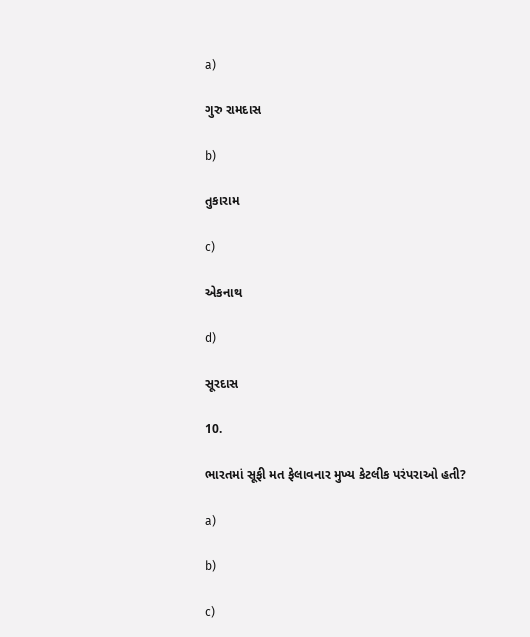a)

ગુરુ રામદાસ

b)

તુકારામ

c)

એકનાથ

d)

સૂરદાસ

10.

ભારતમાં સૂફી મત ફેલાવનાર મુખ્ય કેટલીક પરંપરાઓ હતી?

a)

b)

c)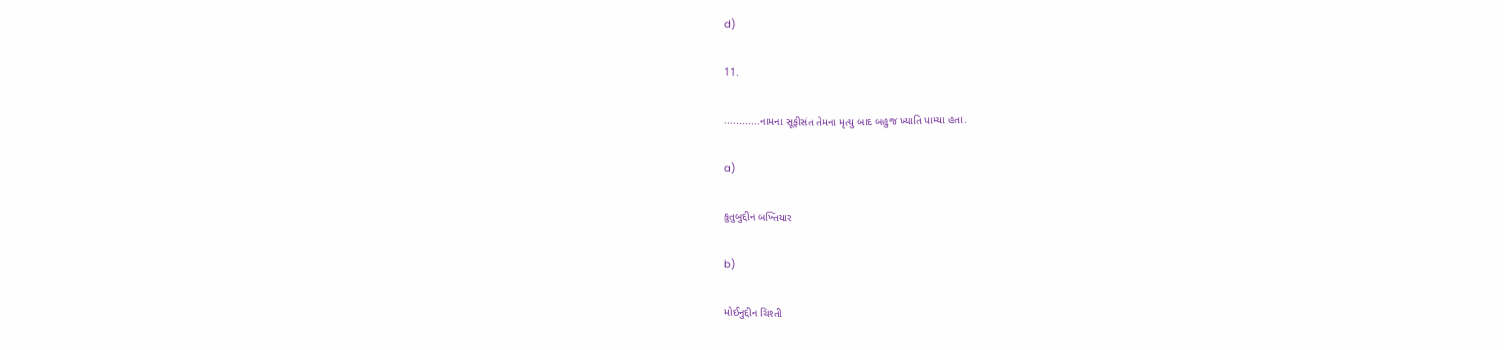d)

11.

............નામના સૂફીસંત તેમના મૃત્યુ બાદ બહુજ ખ્યાતિ પામ્યા હતા.

a)

કુતુબુદ્દીન બખ્તિયાર

b)

મોઈનુદ્દીન ચિશ્તી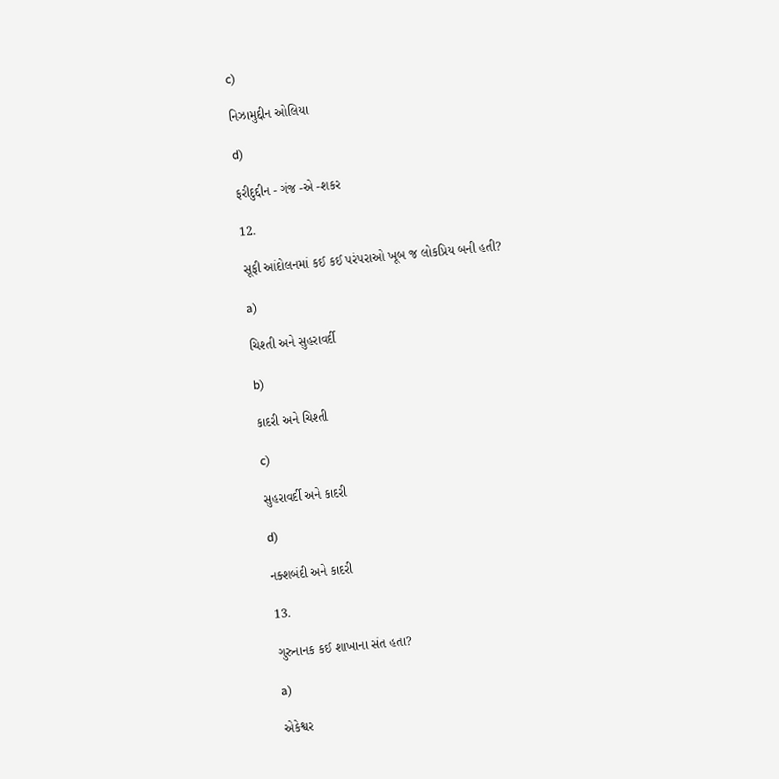c)

નિઝામુદ્દીન ઓલિયા

d)

ફરીદુદ્દીન - ગંજ -એ -શકર

12.

સૂફી આંદોલનમાં કઈ કઈ પરંપરાઓ ખૂબ જ લોકપ્રિય બની હતી?

a)

ચિશ્તી અને સુહરાવર્દી

b)

કાદરી અને ચિશ્તી

c)

સુહરાવર્દી અને કાદરી

d)

નક્શબંદી અને કાદરી

13.

ગુરુનાનક કઈ શાખાના સંત હતા?

a)

એકેશ્વર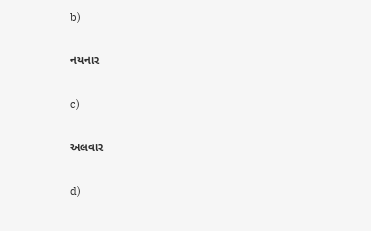b)

નયનાર

c)

અલવાર

d)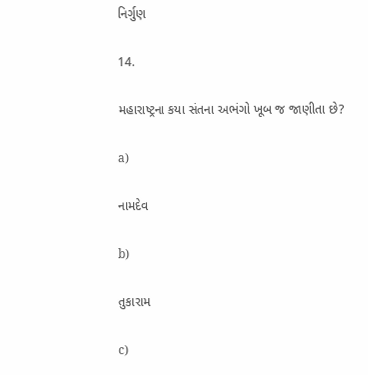નિર્ગુણ

14.

મહારાષ્ટ્રના કયા સંતના અભંગો ખૂબ જ જાણીતા છે?

a)

નામદેવ

b)

તુકારામ

c)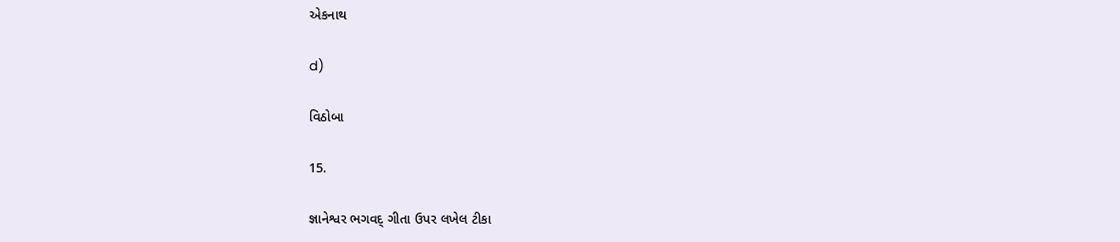એકનાથ

d)

વિઠોબા

15.

જ્ઞાનેશ્વર ભગવદ્ ગીતા ઉપર લખેલ ટીકા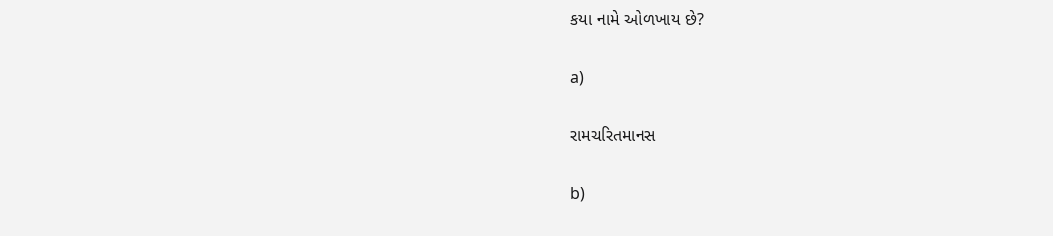કયા નામે ઓળખાય છે?

a)

રામચરિતમાનસ

b)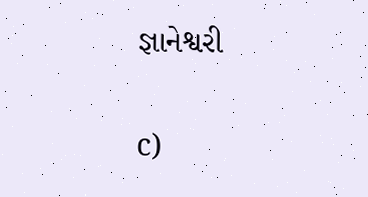જ્ઞાનેશ્વરી

c)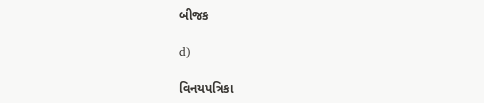બીજક

d)

વિનયપત્રિકા